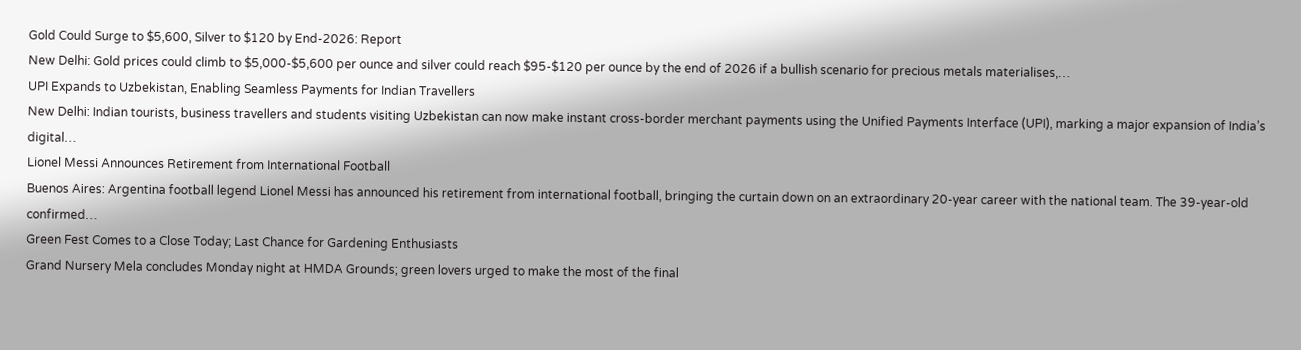Gold Could Surge to $5,600, Silver to $120 by End-2026: Report
New Delhi: Gold prices could climb to $5,000-$5,600 per ounce and silver could reach $95-$120 per ounce by the end of 2026 if a bullish scenario for precious metals materialises,…
UPI Expands to Uzbekistan, Enabling Seamless Payments for Indian Travellers
New Delhi: Indian tourists, business travellers and students visiting Uzbekistan can now make instant cross-border merchant payments using the Unified Payments Interface (UPI), marking a major expansion of India’s digital…
Lionel Messi Announces Retirement from International Football
Buenos Aires: Argentina football legend Lionel Messi has announced his retirement from international football, bringing the curtain down on an extraordinary 20-year career with the national team. The 39-year-old confirmed…
Green Fest Comes to a Close Today; Last Chance for Gardening Enthusiasts
Grand Nursery Mela concludes Monday night at HMDA Grounds; green lovers urged to make the most of the final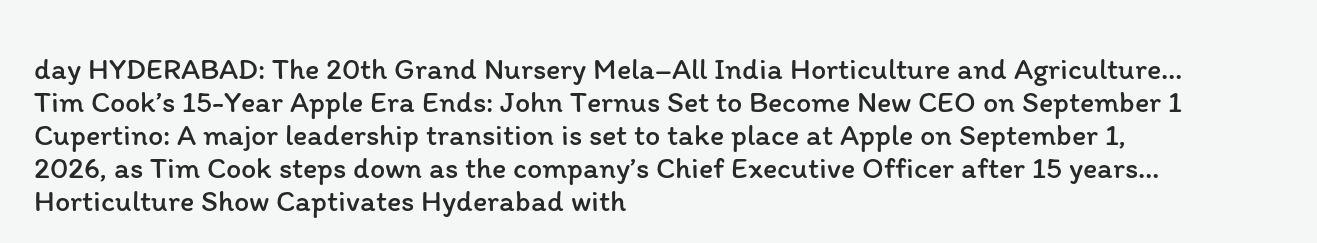day HYDERABAD: The 20th Grand Nursery Mela–All India Horticulture and Agriculture…
Tim Cook’s 15-Year Apple Era Ends: John Ternus Set to Become New CEO on September 1
Cupertino: A major leadership transition is set to take place at Apple on September 1, 2026, as Tim Cook steps down as the company’s Chief Executive Officer after 15 years…
Horticulture Show Captivates Hyderabad with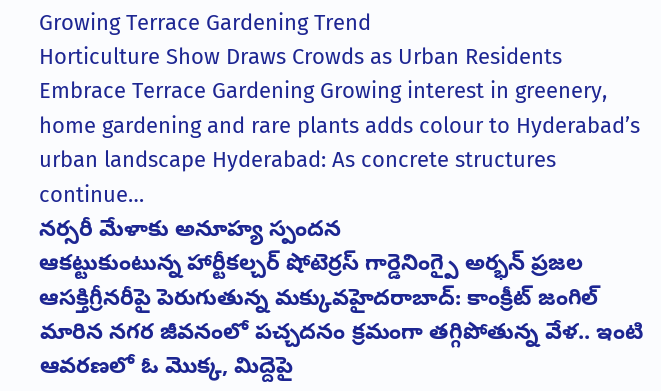Growing Terrace Gardening Trend
Horticulture Show Draws Crowds as Urban Residents Embrace Terrace Gardening Growing interest in greenery, home gardening and rare plants adds colour to Hyderabad’s urban landscape Hyderabad: As concrete structures continue…
నర్సరీ మేళాకు అనూహ్య స్పందన
ఆకట్టుకుంటున్న హార్టీకల్చర్ షోటెర్రస్ గార్డెనింగ్పై అర్భన్ ప్రజల ఆసక్తిగ్రీనరీపై పెరుగుతున్న మక్కువహైదరాబాద్: కాంక్రీట్ జంగిల్ మారిన నగర జీవనంలో పచ్చదనం క్రమంగా తగ్గిపోతున్న వేళ.. ఇంటి ఆవరణలో ఓ మొక్క, మిద్దెపై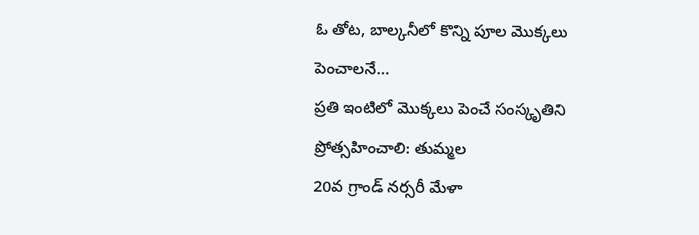ఓ తోట, బాల్కనీలో కొన్ని పూల మొక్కలు పెంచాలనే…
ప్రతి ఇంటిలో మొక్కలు పెంచే సంస్కృతిని ప్రోత్సహించాలి: తుమ్మల
20వ గ్రాండ్ నర్సరీ మేళా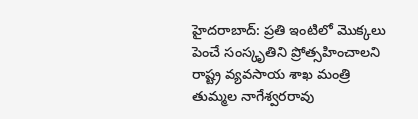హైదరాబాద్: ప్రతి ఇంటిలో మొక్కలు పెంచే సంస్కృతిని ప్రోత్సహించాలని రాష్ట్ర వ్యవసాయ శాఖ మంత్రి తుమ్మల నాగేశ్వరరావు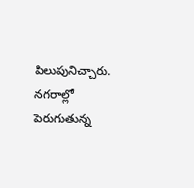పిలుపునిచ్చారు. నగరాల్లో పెరుగుతున్న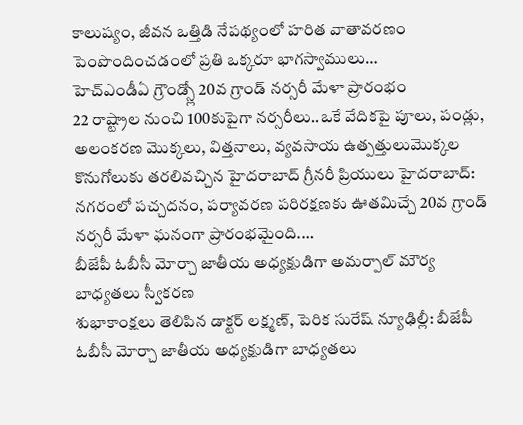కాలుష్యం, జీవన ఒత్తిడి నేపథ్యంలో హరిత వాతావరణం పెంపొందించడంలో ప్రతి ఒక్కరూ భాగస్వాములు…
హెచ్ఎండీఏ గ్రౌండ్స్లో 20వ గ్రాండ్ నర్సరీ మేళా ప్రారంభం
22 రాష్ట్రాల నుంచి 100కుపైగా నర్సరీలు..ఒకే వేదికపై పూలు, పండ్లు, అలంకరణ మొక్కలు, విత్తనాలు, వ్యవసాయ ఉత్పత్తులుమొక్కల కొనుగోలుకు తరలివచ్చిన హైదరాబాద్ గ్రీనరీ ప్రియులు హైదరాబాద్: నగరంలో పచ్చదనం, పర్యావరణ పరిరక్షణకు ఊతమిచ్చే 20వ గ్రాండ్ నర్సరీ మేళా ఘనంగా ప్రారంభమైంది.…
బీజేపీ ఓబీసీ మోర్చా జాతీయ అధ్యక్షుడిగా అమర్పాల్ మౌర్య బాధ్యతలు స్వీకరణ
శుభాకాంక్షలు తెలిపిన డాక్టర్ లక్ష్మణ్, పెరిక సురేష్ న్యూఢిల్లీ: బీజేపీ ఓబీసీ మోర్చా జాతీయ అధ్యక్షుడిగా బాధ్యతలు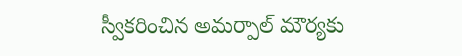స్వీకరించిన అమర్పాల్ మౌర్యకు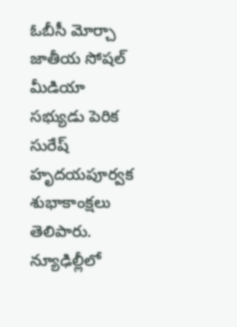ఓబీసీ మోర్చా జాతీయ సోషల్ మీడియా సభ్యుడు పెరిక సురేష్ హృదయపూర్వక శుభాకాంక్షలు తెలిపారు. న్యూఢిల్లీలో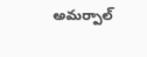అమర్పాల్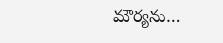మౌర్యను…